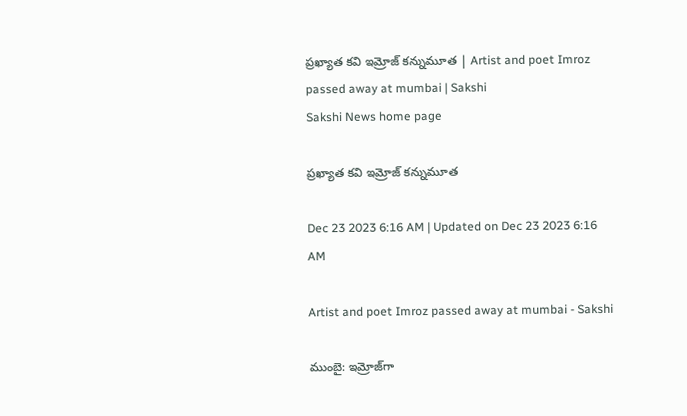ప్రఖ్యాత కవి ఇమ్రోజ్‌ కన్నుమూత | Artist and poet Imroz passed away at mumbai | Sakshi
Sakshi News home page

ప్రఖ్యాత కవి ఇమ్రోజ్‌ కన్నుమూత

Dec 23 2023 6:16 AM | Updated on Dec 23 2023 6:16 AM

Artist and poet Imroz passed away at mumbai - Sakshi

ముంబై: ఇమ్రోజ్‌గా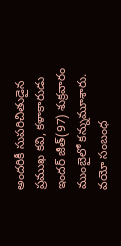అందరికీ సుపరిచితుడైన ప్రముఖ కవి, కళాకారుడు ఇందర్‌ జీత్‌(97) శుక్రవారం ముంబైలో కన్నుమూశారు. వయో సంబంధ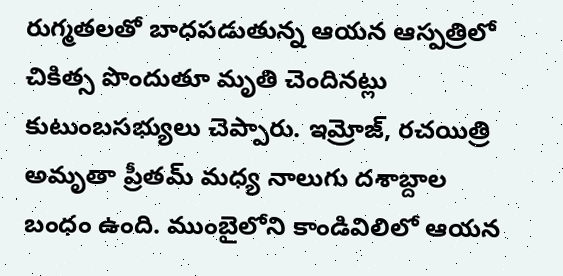రుగ్మతలతో బాధపడుతున్న ఆయన ఆస్పత్రిలో చికిత్స పొందుతూ మృతి చెందినట్లు కుటుంబసభ్యులు చెప్పారు. ఇమ్రోజ్, రచయిత్రి అమృతా ప్రీతమ్‌ మధ్య నాలుగు దశాబ్దాల బంధం ఉంది. ముంబైలోని కాండివిలిలో ఆయన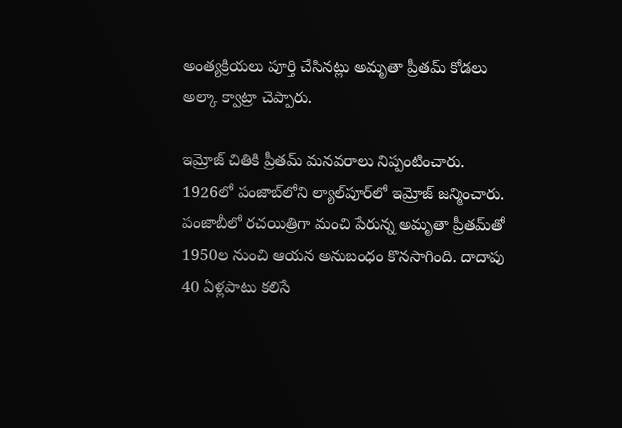అంత్యక్రియలు పూర్తి చేసినట్లు అమృతా ప్రీతమ్‌ కోడలు అల్కా క్వాట్రా చెప్పారు.

ఇమ్రోజ్‌ చితికి ప్రీతమ్‌ మనవరాలు నిప్పంటించారు. 1926లో పంజాబ్‌లోని ల్యాల్‌పూర్‌లో ఇమ్రోజ్‌ జన్మించారు. పంజాబీలో రచయిత్రిగా మంచి పేరున్న అమృతా ప్రీతమ్‌తో 1950ల నుంచి ఆయన అనుబంధం కొనసాగింది. దాదాపు 40 ఏళ్లపాటు కలిసే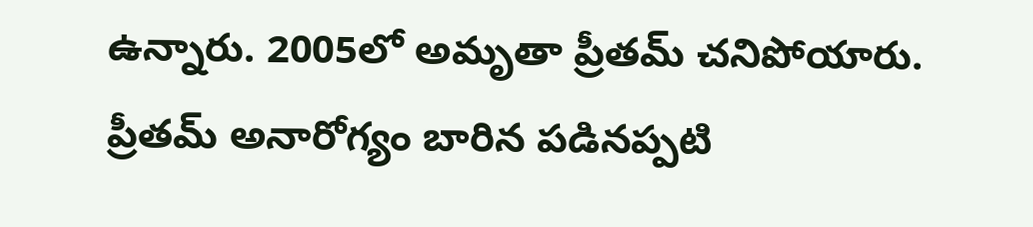ఉన్నారు. 2005లో అమృతా ప్రీతమ్‌ చనిపోయారు. ప్రీతమ్‌ అనారోగ్యం బారిన పడినప్పటి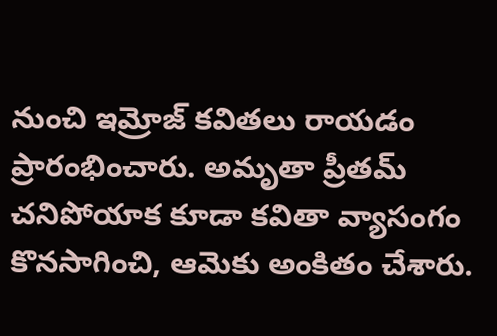నుంచి ఇమ్రోజ్‌ కవితలు రాయడం ప్రారంభించారు. అమృతా ప్రీతమ్‌ చనిపోయాక కూడా కవితా వ్యాసంగం కొనసాగించి, ఆమెకు అంకితం చేశారు.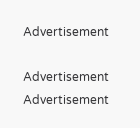Advertisement

Advertisement
Advertisement